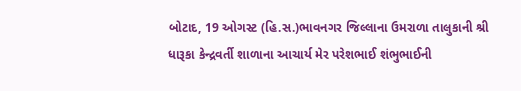બોટાદ, 19 ઓગસ્ટ (હિ.સ.)ભાવનગર જિલ્લાના ઉમરાળા તાલુકાની શ્રી ધારૂકા કેન્દ્રવર્તી શાળાના આચાર્ય મેર પરેશભાઈ શંભુભાઈની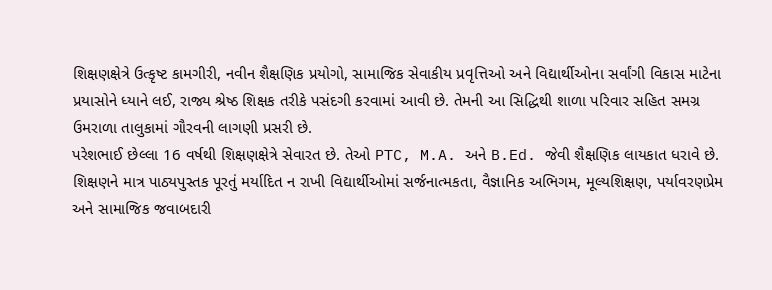શિક્ષણક્ષેત્રે ઉત્કૃષ્ટ કામગીરી, નવીન શૈક્ષણિક પ્રયોગો, સામાજિક સેવાકીય પ્રવૃત્તિઓ અને વિદ્યાર્થીઓના સર્વાંગી વિકાસ માટેના પ્રયાસોને ધ્યાને લઈ, રાજ્ય શ્રેષ્ઠ શિક્ષક તરીકે પસંદગી કરવામાં આવી છે. તેમની આ સિદ્ધિથી શાળા પરિવાર સહિત સમગ્ર ઉમરાળા તાલુકામાં ગૌરવની લાગણી પ્રસરી છે.
પરેશભાઈ છેલ્લા 16 વર્ષથી શિક્ષણક્ષેત્રે સેવારત છે. તેઓ PTC, M.A. અને B.Ed. જેવી શૈક્ષણિક લાયકાત ધરાવે છે. શિક્ષણને માત્ર પાઠ્યપુસ્તક પૂરતું મર્યાદિત ન રાખી વિદ્યાર્થીઓમાં સર્જનાત્મકતા, વૈજ્ઞાનિક અભિગમ, મૂલ્યશિક્ષણ, પર્યાવરણપ્રેમ અને સામાજિક જવાબદારી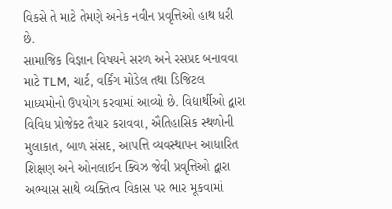વિકસે તે માટે તેમણે અનેક નવીન પ્રવૃત્તિઓ હાથ ધરી છે.
સામાજિક વિજ્ઞાન વિષયને સરળ અને રસપ્રદ બનાવવા માટે TLM, ચાર્ટ, વર્કિંગ મોડેલ તથા ડિજિટલ માધ્યમોનો ઉપયોગ કરવામાં આવ્યો છે. વિદ્યાર્થીઓ દ્વારા વિવિધ પ્રોજેક્ટ તૈયાર કરાવવા, ઐતિહાસિક સ્થળોની મુલાકાત, બાળ સંસદ, આપત્તિ વ્યવસ્થાપન આધારિત શિક્ષણ અને ઓનલાઈન ક્વિઝ જેવી પ્રવૃત્તિઓ દ્વારા અભ્યાસ સાથે વ્યક્તિત્વ વિકાસ પર ભાર મૂકવામાં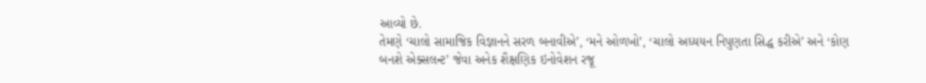આવ્યો છે.
તેમણે ‘ચાલો સામાજિક વિજ્ઞાનને સરળ બનાવીએ’, ‘મને ઓળખો’, ‘ચાલો અધ્યયન નિપુણતા સિદ્ધ કરીએ’ અને ‘કોણ બનશે એક્સલન્ટ’ જેવા અનેક શૈક્ષણિક ઇનોવેશન રજૂ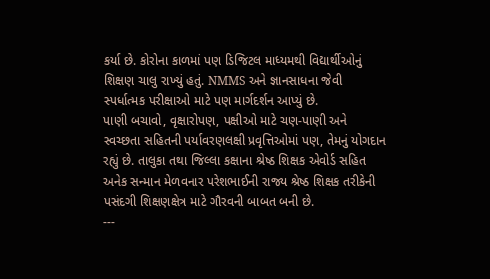કર્યા છે. કોરોના કાળમાં પણ ડિજિટલ માધ્યમથી વિદ્યાર્થીઓનું શિક્ષણ ચાલુ રાખ્યું હતું. NMMS અને જ્ઞાનસાધના જેવી સ્પર્ધાત્મક પરીક્ષાઓ માટે પણ માર્ગદર્શન આપ્યું છે.
પાણી બચાવો, વૃક્ષારોપણ, પક્ષીઓ માટે ચણ-પાણી અને સ્વચ્છતા સહિતની પર્યાવરણલક્ષી પ્રવૃત્તિઓમાં પણ, તેમનું યોગદાન રહ્યું છે. તાલુકા તથા જિલ્લા કક્ષાના શ્રેષ્ઠ શિક્ષક એવોર્ડ સહિત અનેક સન્માન મેળવનાર પરેશભાઈની રાજ્ય શ્રેષ્ઠ શિક્ષક તરીકેની પસંદગી શિક્ષણક્ષેત્ર માટે ગૌરવની બાબત બની છે.
---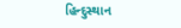હિન્દુસ્થાન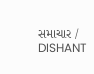સમાચાર / DISHANT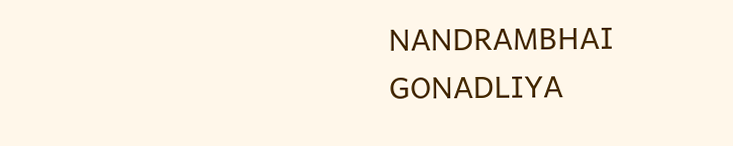NANDRAMBHAI GONADLIYA